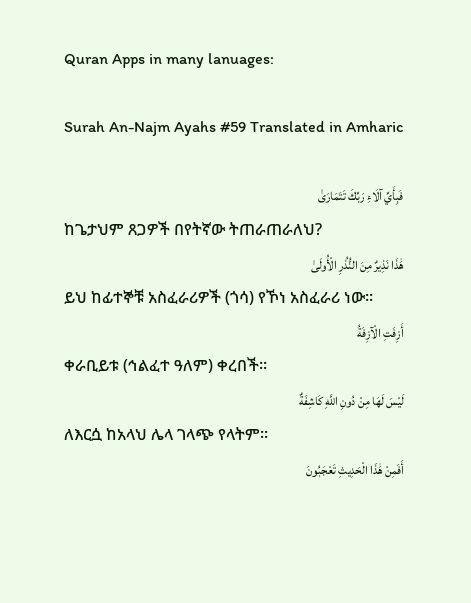Quran Apps in many lanuages:

Surah An-Najm Ayahs #59 Translated in Amharic

فَبِأَيِّ آلَاءِ رَبِّكَ تَتَمَارَىٰ
ከጌታህም ጸጋዎች በየትኛው ትጠራጠራለህ?
هَٰذَا نَذِيرٌ مِنَ النُّذُرِ الْأُولَىٰ
ይህ ከፊተኞቹ አስፈራሪዎች (ጎሳ) የኾነ አስፈራሪ ነው፡፡
أَزِفَتِ الْآزِفَةُ
ቀራቢይቱ (ኅልፈተ ዓለም) ቀረበች፡፡
لَيْسَ لَهَا مِنْ دُونِ اللَّهِ كَاشِفَةٌ
ለእርሷ ከአላህ ሌላ ገላጭ የላትም፡፡
أَفَمِنْ هَٰذَا الْحَدِيثِ تَعْجَبُونَ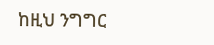ከዚህ ንግግር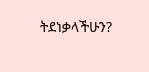ትደነቃላችሁን?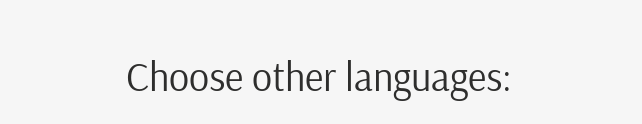Choose other languages: